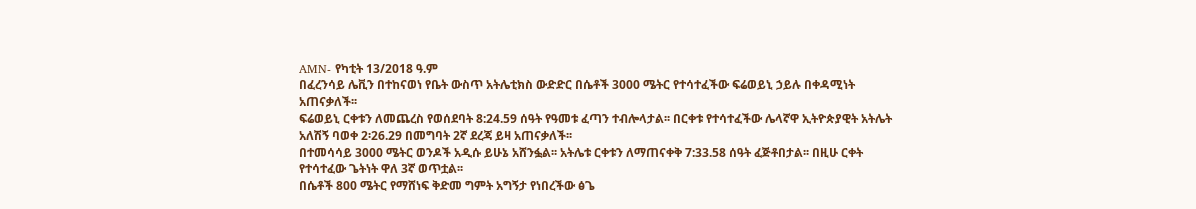AMN- የካቲት 13/2018 ዓ.ም
በፈረንሳይ ሌቪን በተከናወነ የቤት ውስጥ አትሌቲክስ ውድድር በሴቶች 3000 ሜትር የተሳተፈችው ፍሬወይኒ ኃይሉ በቀዳሚነት አጠናቃለች፡፡
ፍሬወይኒ ርቀቱን ለመጨረስ የወሰደባት 8:24.59 ሰዓት የዓመቱ ፈጣን ተብሎላታል፡፡ በርቀቱ የተሳተፈችው ሌላኛዋ ኢትዮጵያዊት አትሌት አለሽኝ ባወቀ 2፡26.29 በመግባት 2ኛ ደረጃ ይዛ አጠናቃለች፡፡
በተመሳሳይ 3000 ሜትር ወንዶች አዲሱ ይሁኔ አሸንፏል፡፡ አትሌቱ ርቀቱን ለማጠናቀቅ 7:33.58 ሰዓት ፈጅቶበታል፡፡ በዚሁ ርቀት የተሳተፈው ጌትነት ዋለ 3ኛ ወጥቷል፡፡
በሴቶች 800 ሜትር የማሸነፍ ቅድመ ግምት አግኝታ የነበረችው ፅጌ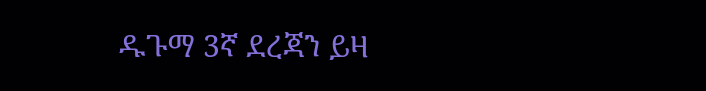ዱጉማ 3ኛ ደረጃን ይዛ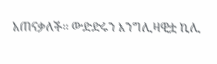አጠናቃለች፡፡ ውድድሩን እንግሊዛዊቷ ኪሊ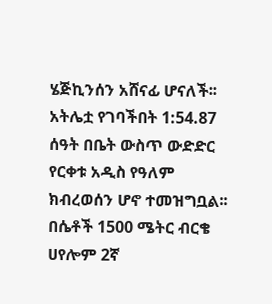ሄጅኪንሰን አሸናፊ ሆናለች፡፡ አትሌቷ የገባችበት 1:54.87 ሰዓት በቤት ውስጥ ውድድር የርቀቱ አዲስ የዓለም ክብረወሰን ሆኖ ተመዝግቧል፡፡
በሴቶች 1500 ሜትር ብርቄ ሀየሎም 2ኛ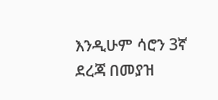እንዲሁም ሳሮን 3ኛ ደረጃ በመያዝ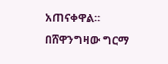አጠናቀዋል።
በሸዋንግዛው ግርማ